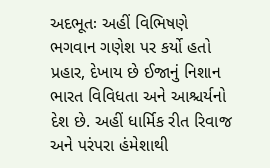અદભૂતઃ અહીં વિભિષણે ભગવાન ગણેશ પર કર્યો હતો પ્રહાર, દેખાય છે ઈજાનું નિશાન
ભારત વિવિધતા અને આશ્ચર્યનો દેશ છે. અહીં ધાર્મિક રીત રિવાજ અને પરંપરા હંમેશાથી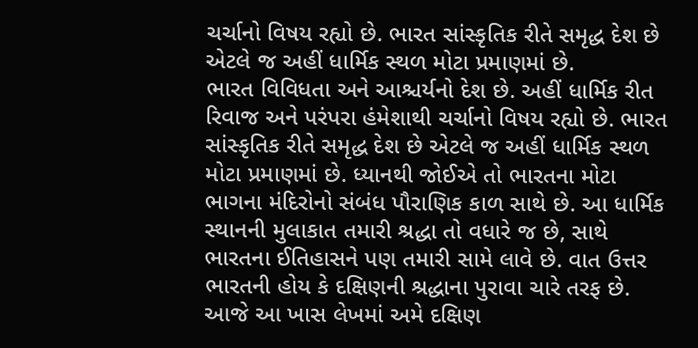ચર્ચાનો વિષય રહ્યો છે. ભારત સાંસ્કૃતિક રીતે સમૃદ્ધ દેશ છે એટલે જ અહીં ધાર્મિક સ્થળ મોટા પ્રમાણમાં છે.
ભારત વિવિધતા અને આશ્ચર્યનો દેશ છે. અહીં ધાર્મિક રીત રિવાજ અને પરંપરા હંમેશાથી ચર્ચાનો વિષય રહ્યો છે. ભારત સાંસ્કૃતિક રીતે સમૃદ્ધ દેશ છે એટલે જ અહીં ધાર્મિક સ્થળ મોટા પ્રમાણમાં છે. ધ્યાનથી જોઈએ તો ભારતના મોટા ભાગના મંદિરોનો સંબંધ પૌરાણિક કાળ સાથે છે. આ ધાર્મિક સ્થાનની મુલાકાત તમારી શ્રદ્ધા તો વધારે જ છે, સાથે ભારતના ઈતિહાસને પણ તમારી સામે લાવે છે. વાત ઉત્તર ભારતની હોય કે દક્ષિણની શ્રદ્ધાના પુરાવા ચારે તરફ છે.
આજે આ ખાસ લેખમાં અમે દક્ષિણ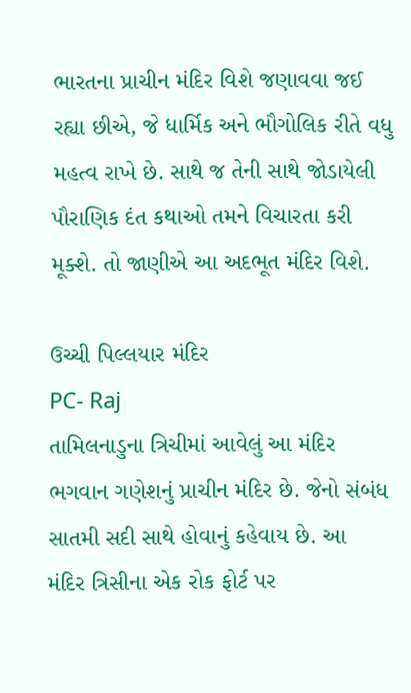ભારતના પ્રાચીન મંદિર વિશે જણાવવા જઈ રહ્યા છીએ, જે ધાર્મિક અને ભૌગોલિક રીતે વધુ મહત્વ રાખે છે. સાથે જ તેની સાથે જોડાયેલી પૌરાણિક દંત કથાઓ તમને વિચારતા કરી મૂક્શે. તો જાણીએ આ અદભૂત મંદિર વિશે.

ઉચ્ચી પિલ્લયાર મંદિર
PC- Raj
તામિલનાડુના ત્રિચીમાં આવેલું આ મંદિર ભગવાન ગણેશનું પ્રાચીન મંદિર છે. જેનો સંબંધ સાતમી સદી સાથે હોવાનું કહેવાય છે. આ મંદિર ત્રિસીના એક રોક ફોર્ટ પર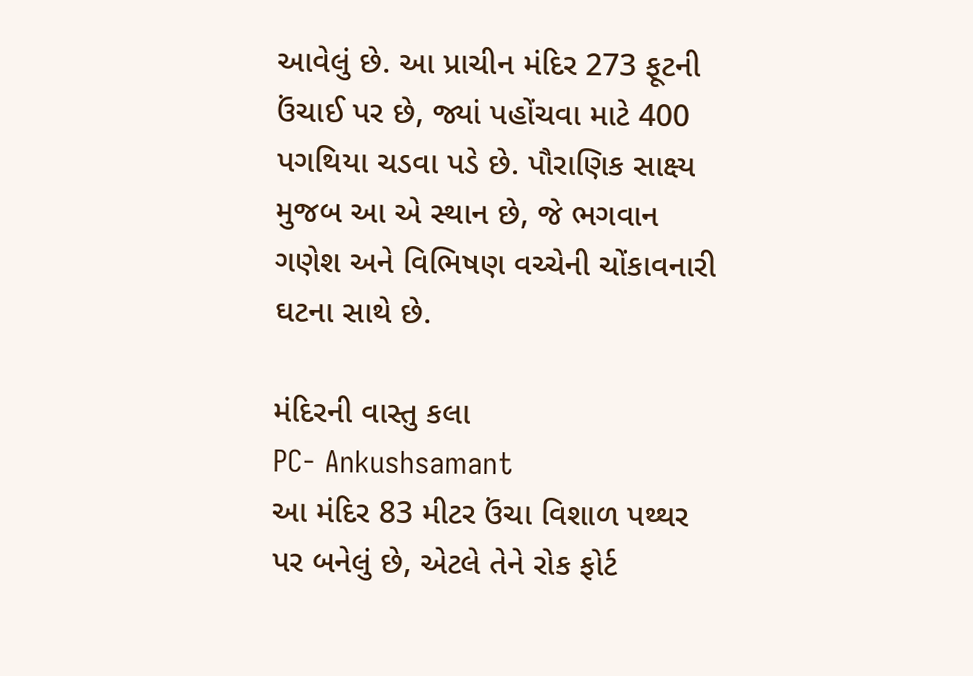આવેલું છે. આ પ્રાચીન મંદિર 273 ફૂટની ઉંચાઈ પર છે, જ્યાં પહોંચવા માટે 400 પગથિયા ચડવા પડે છે. પૌરાણિક સાક્ષ્ય મુજબ આ એ સ્થાન છે, જે ભગવાન ગણેશ અને વિભિષણ વચ્ચેની ચોંકાવનારી ઘટના સાથે છે.

મંદિરની વાસ્તુ કલા
PC- Ankushsamant
આ મંદિર 83 મીટર ઉંચા વિશાળ પથ્થર પર બનેલું છે, એટલે તેને રોક ફોર્ટ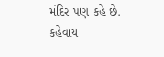મંદિર પણ કહે છે. કહેવાય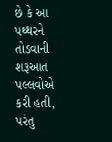છે કે આ પથ્થરને તોડવાની શરૂઆત પલ્લવોએ કરી હતી, પરંતુ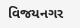વિજયનગર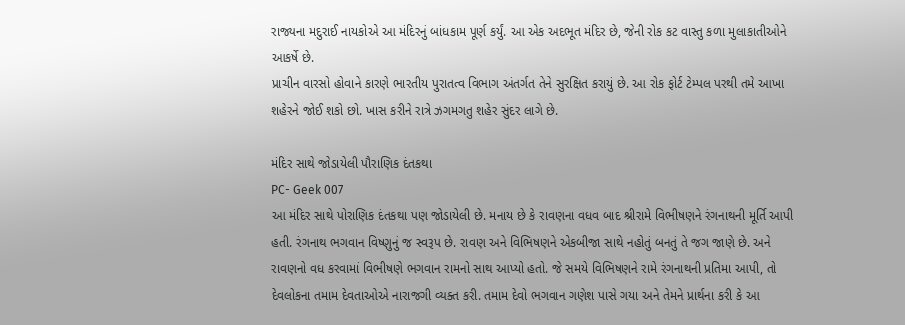રાજ્યના મદુરાઈ નાયકોએ આ મંદિરનું બાંધકામ પૂર્ણ કર્યું. આ એક અદભૂત મંદિર છે, જેની રોક કટ વાસ્તુ કળા મુલાકાતીઓને આકર્ષે છે.
પ્રાચીન વારસો હોવાને કારણે ભારતીય પુરાતત્વ વિભાગ અંતર્ગત તેને સુરક્ષિત કરાયું છે. આ રોક ફોર્ટ ટેમ્પલ પરથી તમે આખા શહેરને જોઈ શકો છો. ખાસ કરીને રાત્રે ઝગમગતુ શહેર સુંદર લાગે છે.

મંદિર સાથે જોડાયેલી પૌરાણિક દંતકથા
PC- Geek 007
આ મંદિર સાથે પોરાણિક દંતકથા પણ જોડાયેલી છે. મનાય છે કે રાવણના વધવ બાદ શ્રીરામે વિભીષણને રંગનાથની મૂર્તિ આપી હતી. રંગનાથ ભગવાન વિષ્ણુનું જ સ્વરૂપ છે. રાવણ અને વિભિષણને એકબીજા સાથે નહોતું બનતું તે જગ જાણે છે. અને રાવણનો વધ કરવામાં વિભીષણે ભગવાન રામનો સાથ આપ્યો હતો. જે સમયે વિભિષણને રામે રંગનાથની પ્રતિમા આપી, તો દેવલોકના તમામ દેવતાઓએ નારાજગી વ્યક્ત કરી. તમામ દેવો ભગવાન ગણેશ પાસે ગયા અને તેમને પ્રાર્થના કરી કે આ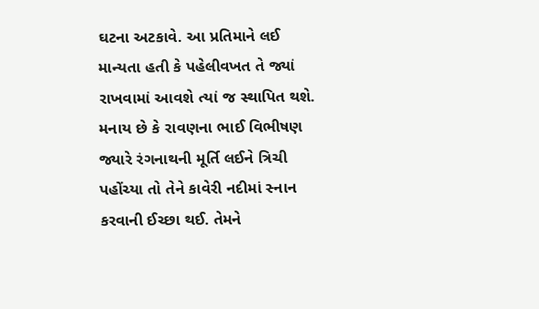ઘટના અટકાવે. આ પ્રતિમાને લઈ માન્યતા હતી કે પહેલીવખત તે જ્યાં રાખવામાં આવશે ત્યાં જ સ્થાપિત થશે.
મનાય છે કે રાવણના ભાઈ વિભીષણ જ્યારે રંગનાથની મૂર્તિ લઈને ત્રિચી પહોંચ્યા તો તેને કાવેરી નદીમાં સ્નાન કરવાની ઈચ્છા થઈ. તેમને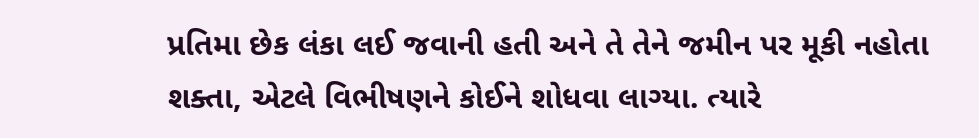પ્રતિમા છેક લંકા લઈ જવાની હતી અને તે તેને જમીન પર મૂકી નહોતા શક્તા, એટલે વિભીષણને કોઈને શોધવા લાગ્યા. ત્યારે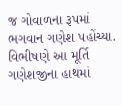જ ગોવાળના રૂપમાં ભગવાન ગણેશ પહોંચ્યા. વિભીષણે આ મૂર્તિ ગણેશજીના હાથમાં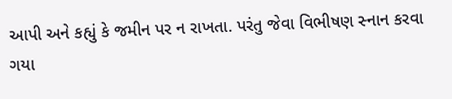આપી અને કહ્યું કે જમીન પર ન રાખતા. પરંતુ જેવા વિભીષણ સ્નાન કરવા ગયા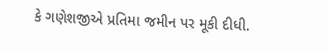કે ગણેશજીએ પ્રતિમા જમીન પર મૂકી દીધી.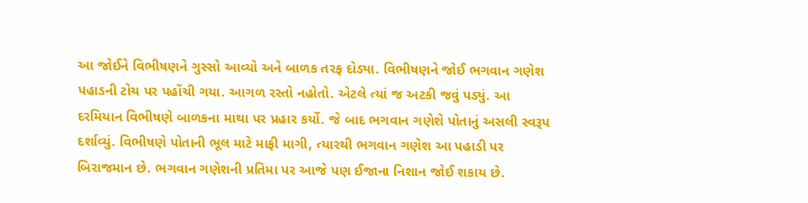આ જોઈને વિભીષણને ગુસ્સો આવ્યો અને બાળક તરફ દોડ્યા. વિભીષણને જોઈ ભગવાન ગણેશ પહાડની ટોચ પર પહોંચી ગયા. આગળ રસ્તો નહોતો. એટલે ત્યાં જ અટકી જવું પડ્યું. આ દરમિયાન વિભીષણે બાળકના માથા પર પ્રહાર કર્યો. જે બાદ ભગવાન ગણેશે પોતાનું અસલી સ્વરૂપ દર્શાવ્યું. વિભીષણે પોતાની ભૂલ માટે માફી માગી, ત્યારથી ભગવાન ગણેશ આ પહાડી પર બિરાજમાન છે. ભગવાન ગણેશની પ્રતિમા પર આજે પણ ઈજાના નિશાન જોઈ શકાય છે.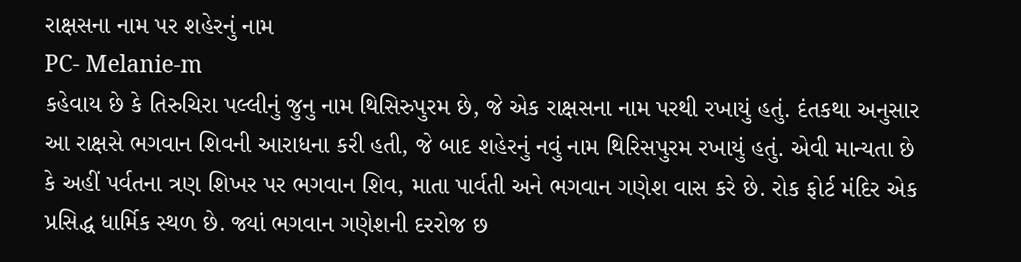રાક્ષસના નામ પર શહેરનું નામ
PC- Melanie-m
કહેવાય છે કે તિરુચિરા પલ્લીનું જુનુ નામ થિસિરુપુરમ છે, જે એક રાક્ષસના નામ પરથી રખાયું હતું. દંતકથા અનુસાર આ રાક્ષસે ભગવાન શિવની આરાધના કરી હતી, જે બાદ શહેરનું નવું નામ થિરિસપુરમ રખાયું હતું. એવી માન્યતા છે કે અહીં પર્વતના ત્રણ શિખર પર ભગવાન શિવ, માતા પાર્વતી અને ભગવાન ગણેશ વાસ કરે છે. રોક ફોર્ટ મંદિર એક પ્રસિદ્ધ ધાર્મિક સ્થળ છે. જ્યાં ભગવાન ગણેશની દરરોજ છ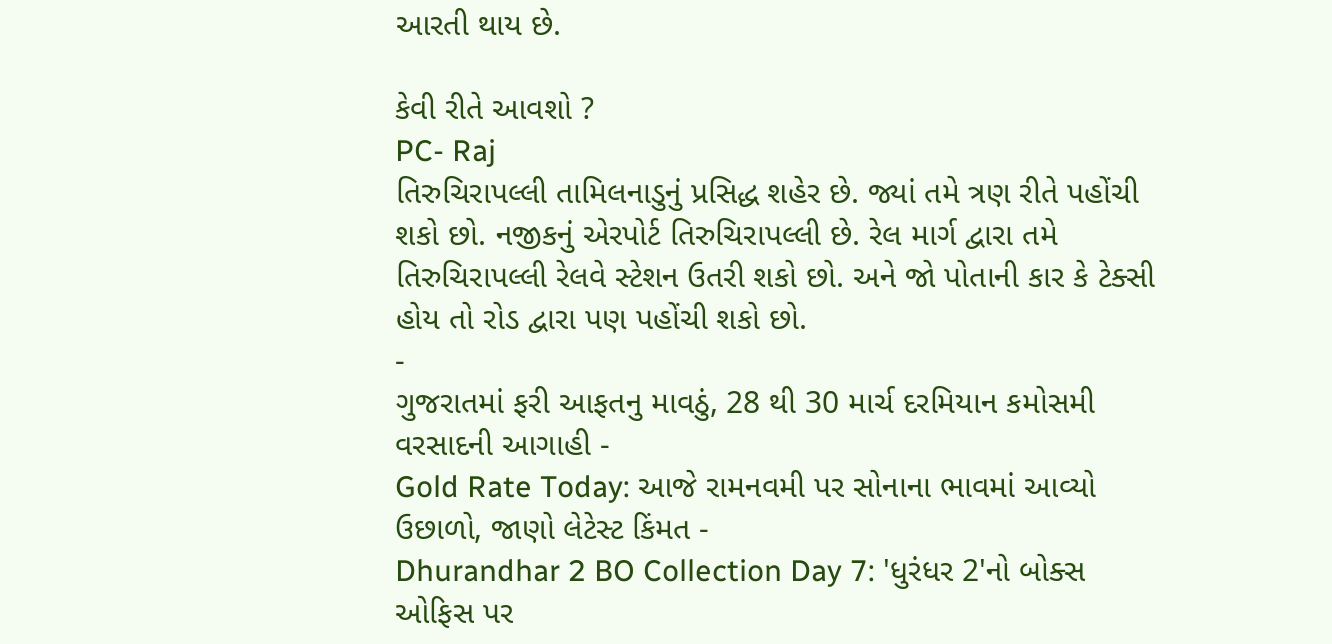આરતી થાય છે.

કેવી રીતે આવશો ?
PC- Raj
તિરુચિરાપલ્લી તામિલનાડુનું પ્રસિદ્ધ શહેર છે. જ્યાં તમે ત્રણ રીતે પહોંચી શકો છો. નજીકનું એરપોર્ટ તિરુચિરાપલ્લી છે. રેલ માર્ગ દ્વારા તમે તિરુચિરાપલ્લી રેલવે સ્ટેશન ઉતરી શકો છો. અને જો પોતાની કાર કે ટેક્સી હોય તો રોડ દ્વારા પણ પહોંચી શકો છો.
-
ગુજરાતમાં ફરી આફતનુ માવઠું, 28 થી 30 માર્ચ દરમિયાન કમોસમી વરસાદની આગાહી -
Gold Rate Today: આજે રામનવમી પર સોનાના ભાવમાં આવ્યો ઉછાળો, જાણો લેટેસ્ટ કિંમત -
Dhurandhar 2 BO Collection Day 7: 'ધુરંધર 2'નો બોક્સ ઓફિસ પર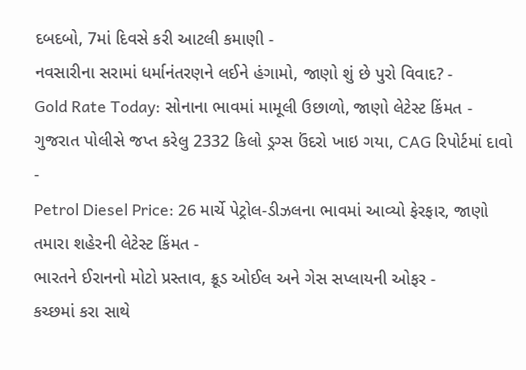દબદબો, 7માં દિવસે કરી આટલી કમાણી -
નવસારીના સરામાં ધર્માનંતરણને લઈને હંગામો, જાણો શું છે પુરો વિવાદ? -
Gold Rate Today: સોનાના ભાવમાં મામૂલી ઉછાળો, જાણો લેટેસ્ટ કિંમત -
ગુજરાત પોલીસે જપ્ત કરેલુ 2332 કિલો ડ્રગ્સ ઉંદરો ખાઇ ગયા, CAG રિપોર્ટમાં દાવો -
Petrol Diesel Price: 26 માર્ચે પેટ્રોલ-ડીઝલના ભાવમાં આવ્યો ફેરફાર, જાણો તમારા શહેરની લેટેસ્ટ કિંમત -
ભારતને ઈરાનનો મોટો પ્રસ્તાવ, ક્રૂડ ઓઈલ અને ગેસ સપ્લાયની ઓફર -
કચ્છમાં કરા સાથે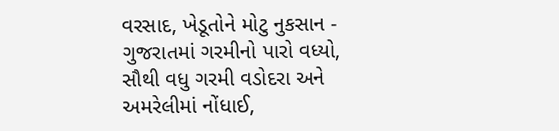વરસાદ, ખેડૂતોને મોટુ નુકસાન -
ગુજરાતમાં ગરમીનો પારો વધ્યો, સૌથી વધુ ગરમી વડોદરા અને અમરેલીમાં નોંધાઈ,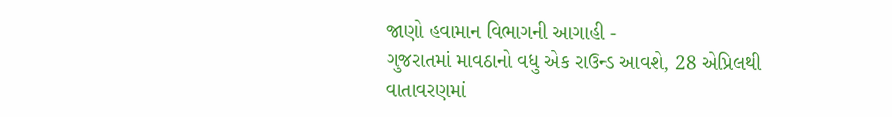જાણો હવામાન વિભાગની આગાહી -
ગુજરાતમાં માવઠાનો વધુ એક રાઉન્ડ આવશે, 28 એપ્રિલથી વાતાવરણમાં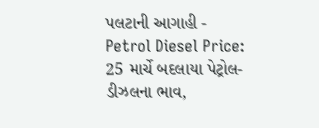પલટાની આગાહી -
Petrol Diesel Price: 25 માર્ચે બદલાયા પેટ્રોલ-ડીઝલના ભાવ,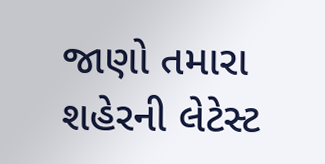જાણો તમારા શહેરની લેટેસ્ટ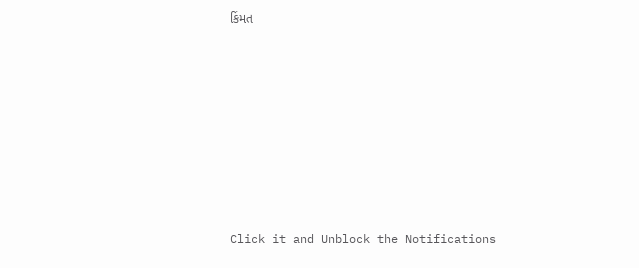કિંમત










Click it and Unblock the Notifications